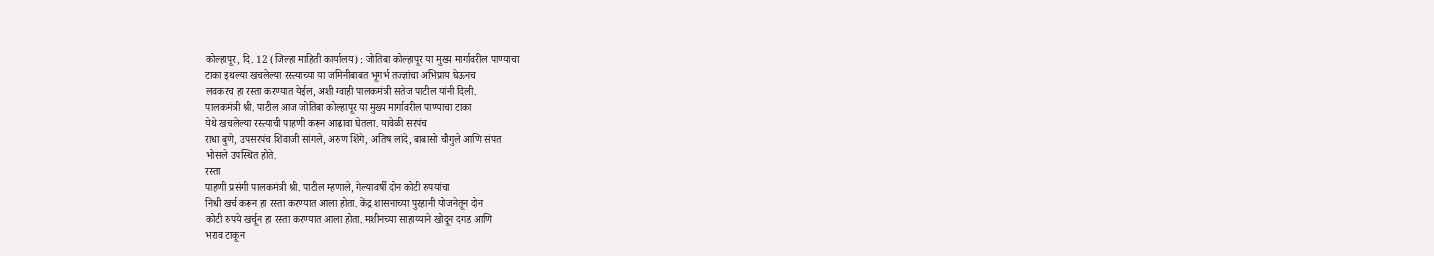कोल्हापूर, दि. 12 (जिल्हा माहिती कार्यालय) : जोतिबा कोल्हापूर या मुख्य मार्गावरील पाण्याचा
टाका इथल्या खचलेल्या रस्त्याच्या या जमिनीबाबत भूगर्भ तज्ज्ञांचा अभिप्राय घेऊनच
लवकरच हा रस्ता करण्यात येईल, अशी ग्वाही पालकमंत्री सतेज पाटील यांनी दिली.
पालकमंत्री श्री. पाटील आज जोतिबा कोल्हापूर या मुख्य मार्गावरील पाण्याचा टाका
येथे खचलेल्या रस्त्याची पाहणी करून आढावा घेतला. यावेळी सरपंच
राधा बुणे, उपसरपंच शिवाजी सांगले, अरुण शिंगे, अतिष लांदे, बाबासो चौगुले आणि संपत
भोसले उपस्थित होते.
रस्ता
पाहणी प्रसंगी पालकमंत्री श्री. पाटील म्हणाले, गेल्यावर्षी दोन कोटी रुपयांचा
निधी खर्च करून हा रस्ता करण्यात आला होता. केंद्र शासनाच्या पुरहानी योजनेतून दोन
कोटी रुपये खर्चून हा रस्ता करण्यात आला होता. मशीनच्या साहाय्याने खोदून दगड आणि
भराव टाकून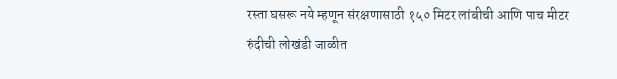रस्ता घसरू नये म्हणून संरक्षणासाठी १५० मिटर लांबीची आणि पाच मीटर
रुंदीची लोखंडी जाळीत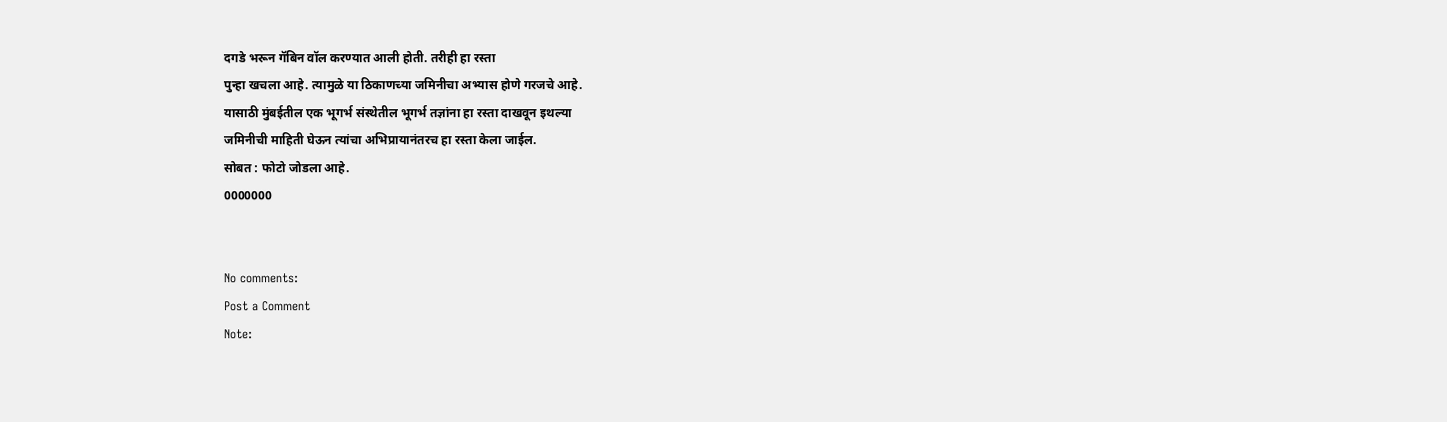दगडे भरून गॅबिन वॉल करण्यात आली होती. तरीही हा रस्ता
पुन्हा खचला आहे. त्यामुळे या ठिकाणच्या जमिनीचा अभ्यास होणे गरजचे आहे.
यासाठी मुंबईतील एक भूगर्भ संस्थेतील भूगर्भ तज्ञांना हा रस्ता दाखवून इथल्या
जमिनीची माहिती घेऊन त्यांचा अभिप्रायानंतरच हा रस्ता केला जाईल.
सोबत : फोटो जोडला आहे.
0000000


No comments:
Post a Comment
Note: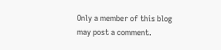Only a member of this blog may post a comment.